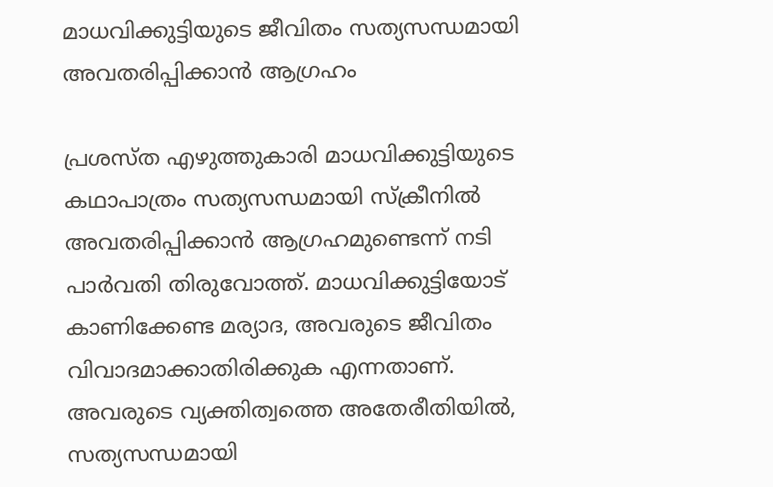മാധവിക്കുട്ടിയുടെ ജീവിതം സത്യസന്ധമായി അവതരിപ്പിക്കാൻ ആഗ്രഹം

പ്രശസ്ത എഴുത്തുകാരി മാധവിക്കുട്ടിയുടെ കഥാപാത്രം സത്യസന്ധമായി സ്ക്രീനിൽ അവതരിപ്പിക്കാൻ ആഗ്രഹമുണ്ടെന്ന് നടി പാർവതി തിരുവോത്ത്. മാധവിക്കുട്ടിയോട് കാണിക്കേണ്ട മര്യാദ, അവരുടെ ജീവിതം വിവാദമാക്കാതിരിക്കുക എന്നതാണ്. അവരുടെ വ്യക്തിത്വത്തെ അതേരീതിയിൽ, സത്യസന്ധമായി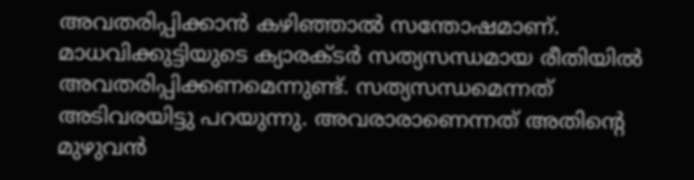അവതരിപ്പിക്കാൻ കഴിഞ്ഞാൽ സന്തോഷമാണ്. മാധവിക്കുട്ടിയുടെ ക്യാരക്ടർ സത്യസന്ധമായ രീതിയിൽ അവതരിപ്പിക്കണമെന്നുണ്ട്. സത്യസന്ധമെന്നത് അടിവരയിട്ടു പറയുന്നു. അവരാരാണെന്നത് അതിന്‍റെ മുഴുവൻ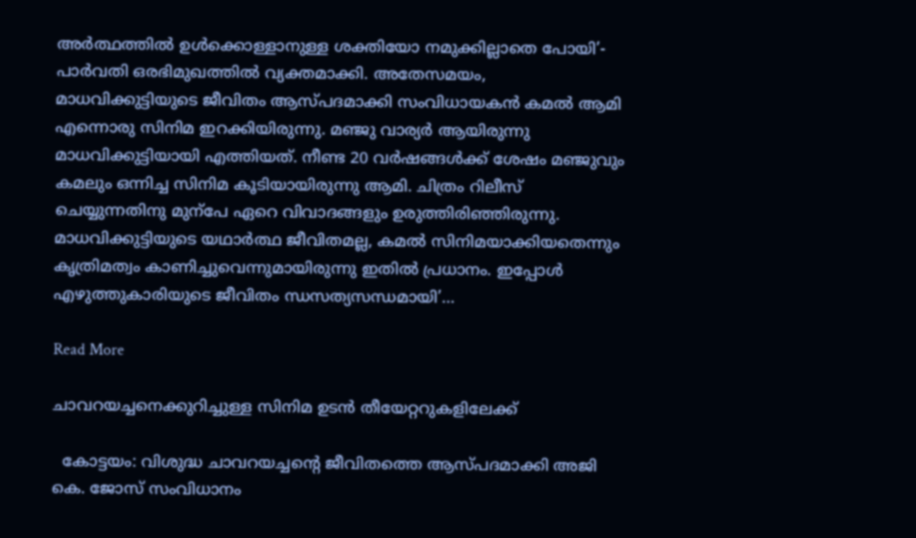അർത്ഥത്തിൽ ഉൾക്കൊള്ളാനുള്ള ശക്തിയോ നമുക്കില്ലാതെ പോയി’- പാർവതി ഒരഭിമുഖത്തിൽ വ്യക്തമാക്കി. അതേസമയം, മാധവിക്കുട്ടിയുടെ ജീവിതം ആസ്പദമാക്കി സംവിധായകൻ കമൽ ആമി എന്നൊരു സിനിമ ഇറക്കിയിരുന്നു. മഞ്ജു വാര്യർ ആയിരുന്നു മാധവിക്കുട്ടിയായി എത്തിയത്. നീണ്ട 20 വർഷങ്ങൾക്ക് ശേഷം മഞ്ജുവും കമലും ഒന്നിച്ച സിനിമ കൂടിയായിരുന്നു ആമി. ചിത്രം റിലീസ് ചെയ്യുന്നതിനു മുന്പേ ഏറെ വിവാദങ്ങളും ഉരുത്തിരിഞ്ഞിരുന്നു. മാധവിക്കുട്ടിയുടെ യഥാർത്ഥ ജീവിതമല്ല, കമൽ സിനിമയാക്കിയതെന്നും കൃത്രിമത്വം കാണിച്ചുവെന്നുമായിരുന്നു ഇതിൽ പ്രധാനം. ഇപ്പോൾ എഴുത്തുകാരിയുടെ ജീവിതം ന്ധസത്യസന്ധമായി’…

Read More

ചാവറയച്ചനെക്കുറിച്ചുള്ള സിനിമ ഉടൻ തീയേറ്ററുകളിലേക്ക്

  കോട്ടയം: വിശുദ്ധ ചാവറയച്ചന്‍റെ ജീവിതത്തെ ആസ്പദമാക്കി അജി കെ. ജോസ് സംവിധാനം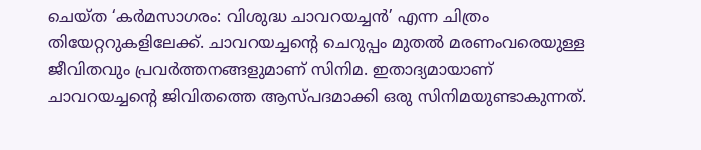ചെയ്ത ‘കർമസാഗരം: വിശുദ്ധ ചാവറയച്ചൻ’ എന്ന ചിത്രം തിയേറ്ററുകളിലേക്ക്. ചാവറയച്ചന്‍റെ ചെറുപ്പം മുതൽ മരണംവരെയുള്ള ജീവിതവും പ്രവർത്തനങ്ങളുമാണ് സിനിമ. ഇതാദ്യമായാണ് ചാവറയച്ചന്‍റെ ജിവിതത്തെ ആസ്പദമാക്കി ഒരു സിനിമയുണ്ടാകുന്നത്.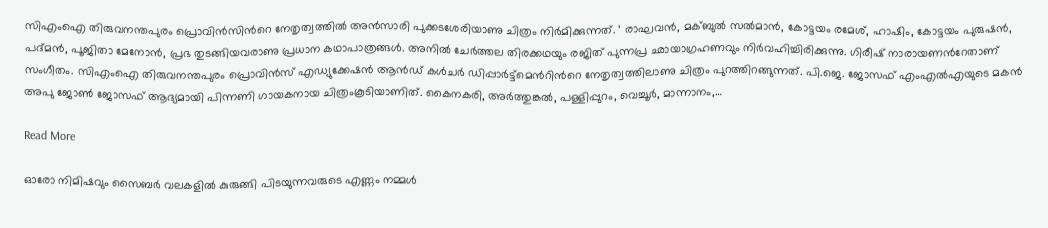സിഎംഐ തിരുവനന്തപുരം പ്രൊവിൻസിന്‍റെ നേതൃത്വത്തിൽ അൻസാരി പുക്കടശേരിയാണു ചിത്രം നിർമിക്കുന്നത്. ‘ രാഘവൻ, മക്ബുൽ സൽമാൻ, കോട്ടയം രമേശ്, ഹാഷിം, കോട്ടയം പുരുഷൻ, പദ്മൻ, പൂജിതാ മേനോൻ, പ്രഭ തുടങ്ങിയവരാണു പ്രധാന കഥാപാത്രങ്ങൾ. അനിൽ ചേർത്തല തിരക്കഥയും രജിത് പുന്നപ്ര ഛായാഗ്രഹണവും നിർവഹിച്ചിരിക്കുന്നു. ഗിരീഷ് നാരായണന്‍റേതാണ് സംഗീതം. സിഎംഐ തിരുവനന്തപുരം പ്രൊവിൻസ് എഡ്യുക്കേഷൻ ആൻഡ് കൾചർ ഡിപ്പാർട്ട്മെന്‍റിന്‍റെ നേതൃത്വത്തിലാണു ചിത്രം പുറത്തിറങ്ങുന്നത്. പി.ജെ. ജോസഫ് എംഎൽഎയുടെ മകൻ അപു ജോണ്‍ ജോസഫ് ആദ്യമായി പിന്നണി ഗായകനായ ചിത്രംകൂടിയാണിത്. കൈനകരി, അർത്തുങ്കൽ, പള്ളിപ്പുറം, വെച്ചൂർ, മാന്നാനം,…

Read More

ഓരോ നിമിഷവും സൈബര്‍ വലകളില്‍ കുരുങ്ങി പിടയുന്നവരുടെ എണ്ണം നമ്മള്‍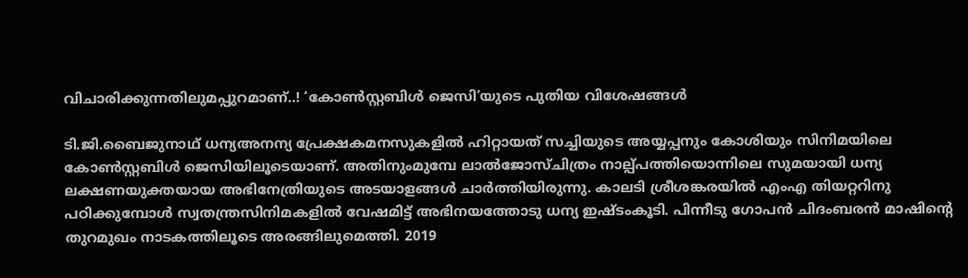വിചാരിക്കുന്നതിലുമപ്പുറമാണ്..! ‘കോൺസ്റ്റബിൾ ജെസി’യുടെ പുതിയ വിശേഷങ്ങള്‍

ടി.ജി.ബൈജുനാഥ് ധന്യഅനന്യ പ്രേക്ഷകമനസുകളില്‍ ഹിറ്റായത് സച്ചിയുടെ അയ്യപ്പനും കോശിയും സിനിമയിലെ കോണ്‍സ്റ്റബിള്‍ ജെസിയിലൂടെയാണ്. അതിനുംമുമ്പേ ലാല്‍ജോസ്ചിത്രം നാല്പ്പത്തിയൊന്നിലെ സുമയായി ധന്യ ലക്ഷണയുക്തയായ അഭിനേത്രിയുടെ അടയാളങ്ങള്‍ ചാര്‍ത്തിയിരുന്നു. കാലടി ശ്രീശങ്കരയില്‍ എംഎ തിയറ്ററിനു പഠിക്കുമ്പോള്‍ സ്വതന്ത്രസിനിമകളില്‍ വേഷമിട്ട് അഭിനയത്തോടു ധന്യ ഇഷ്ടംകൂടി. പിന്നീടു ഗോപന്‍ ചിദംബരന്‍ മാഷിന്‍റെ തുറമുഖം നാടകത്തിലൂടെ അരങ്ങിലുമെത്തി. 2019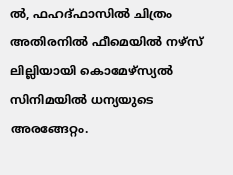ല്‍, ഫഹദ്ഫാസില്‍ ചിത്രം അതിരനില്‍ ഫീമെയില്‍ നഴ്‌സ് ലില്ലിയായി കൊമേഴ്‌സ്യല്‍ സിനിമയില്‍ ധന്യയുടെ അരങ്ങേറ്റം.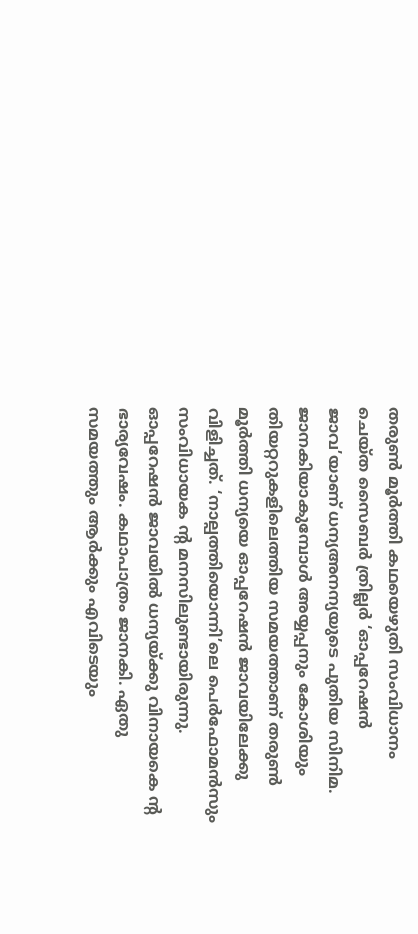തരുണ്‍ മൂര്‍ത്തി കഥയെഴുതി സംവിധാനം ചെയ്ത സൈബര്‍ ത്രില്ലര്‍ ‘ഓപ്പറേഷന്‍ ജാവ’യാണ് ധന്യഅനന്യയുടെ പുതിയ സിനിമ. ജാനകിയാകുമ്പോള്‍ അയ്യപ്പനും കോശിയും തിയറ്ററുകളിലെത്തിയ സമയത്താണ് തരുണ്‍ മൂര്‍ത്തി ധന്യയെ ഓപ്പറേഷന്‍ ജാവയിലേക്കു വിളിച്ചത്. ‘നാല്പത്തിയൊന്നി’ലെ പെര്‍ഫോമന്‍സും സംവിധായക ന്‍റ മനസിലുണ്ടായിരുന്നു. ഓപ്പറേഷന്‍ ജാവയില്‍ ധന്യയ്ക്കു വിനായകെ ന്‍റ ഭാര്യവേഷം. കഥാപാത്രം ജാനകി. ഏതു സമയത്തും ആര്‍ക്കും എവിടെയും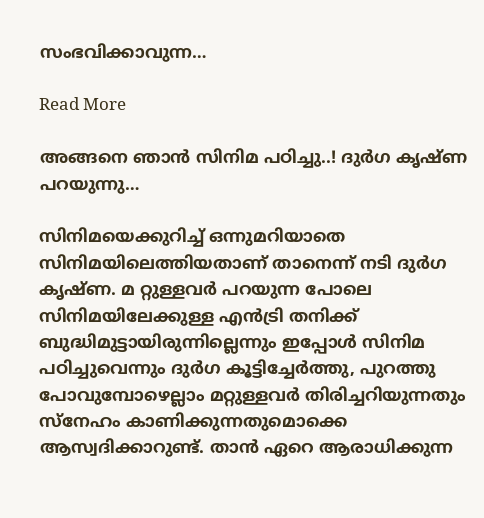സംഭവിക്കാവുന്ന…

Read More

അങ്ങനെ ഞാൻ സിനിമ പഠിച്ചു..! ദുർഗ കൃഷ്ണ പറയുന്നു…

സിനിമയെക്കുറിച്ച് ഒന്നുമറിയാതെ സിനിമയിലെത്തിയതാണ് താനെന്ന് നടി ദുർഗ കൃഷ്ണ. മ റ്റുള്ളവര്‍ പറയുന്ന പോലെ സിനിമയിലേക്കുള്ള എന്‍ട്രി തനിക്ക് ബുദ്ധിമുട്ടായിരുന്നില്ലെന്നും ഇപ്പോള്‍ സിനിമ പഠിച്ചുവെന്നും ദുർഗ കൂട്ടിച്ചേർ‌ത്തു, പുറത്തു പോവുമ്പോഴെല്ലാം മറ്റുള്ളവര്‍ തിരിച്ചറിയുന്നതും സ്നേഹം കാണിക്കുന്നതുമൊക്കെ ആസ്വദിക്കാറുണ്ട്. താന്‍ ഏറെ ആരാധിക്കുന്ന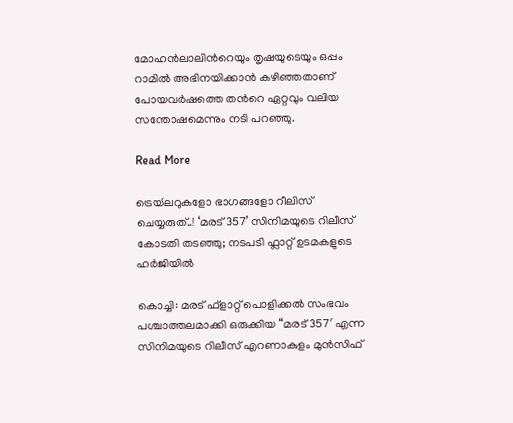മോഹൻലാലിന്‍റെയും തൃഷയുടെയും ഒപ്പം റാമില്‍ അഭിനയിക്കാന്‍ കഴിഞ്ഞതാണ് പോയവര്‍ഷത്തെ തന്‍റെ ഏറ്റവും വലിയ സന്തോഷമെന്നും നടി പറഞ്ഞു.

Read More

ട്രെയ്‍ലറുകളോ ഭാഗങ്ങളോ റീലിസ് ചെയ്യരുത്..! ‘മരട് 357’ സിനിമയുടെ റിലീസ് കോടതി തടഞ്ഞു; നടപടി ഫ്ലാറ്റ് ഉടമകളുടെ ഹർജിയിൽ

കൊച്ചി: മരട് ഫ്‌ളാറ്റ് പൊളിക്കല്‍ സംഭവം പശ്ചാത്തലമാക്കി ഒരുക്കിയ “മരട് 357′ എന്ന സിനിമയുടെ റിലീസ് എറണാകുളം മുൻസിഫ്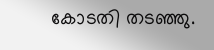കോ‌‌‌ടതി തടഞ്ഞു.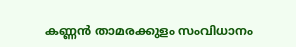കണ്ണന്‍ താമരക്കുളം സംവിധാനം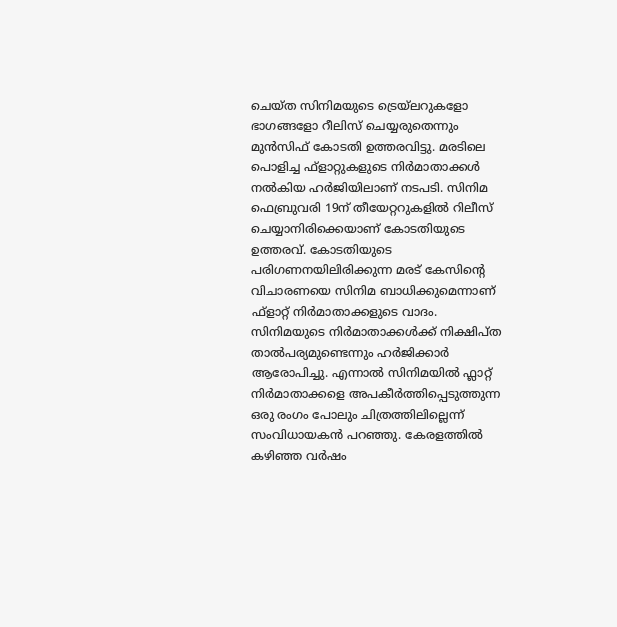ചെയ്‍ത സിനിമയുടെ ട്രെയ്‍ലറുകളോ ഭാഗങ്ങളോ റീലിസ് ചെയ്യരുതെന്നും മുന്‍സിഫ് കോടതി ഉത്തരവിട്ടു. മരടിലെ പൊളിച്ച ഫ്ളാറ്റുകളുടെ നിര്‍മാതാക്കള്‍ നല്‍കിയ ഹര്‍ജിയിലാണ് നടപടി. സിനിമ ഫെബ്രുവരി 19ന് തീയേറ്ററുകളിൽ റിലീസ് ചെയ്യാനിരിക്കെയാണ് കോടതിയുടെ ഉത്തരവ്. കോടതിയുടെ പരിഗണനയിലിരിക്കുന്ന മരട് കേസിന്‍റെ വിചാരണയെ സിനിമ ബാധിക്കുമെന്നാണ് ഫ്ളാറ്റ് നിര്‍മാതാക്കളുടെ വാദം. സിനിമയുടെ നിര്‍മാതാക്കള്‍ക്ക് നിക്ഷിപ്ത താല്‍പര്യമുണ്ടെന്നും ഹര്‍ജിക്കാര്‍ ആരോപിച്ചു. എന്നാൽ സിനിമയിൽ ഫ്ലാറ്റ് നിർമാതാക്കളെ അപകീർത്തിപ്പെടുത്തുന്ന ഒരു രംഗം പോലും ചിത്രത്തിലില്ലെന്ന് സംവിധായകൻ പറഞ്ഞു. കേരളത്തില്‍ കഴിഞ്ഞ വര്‍ഷം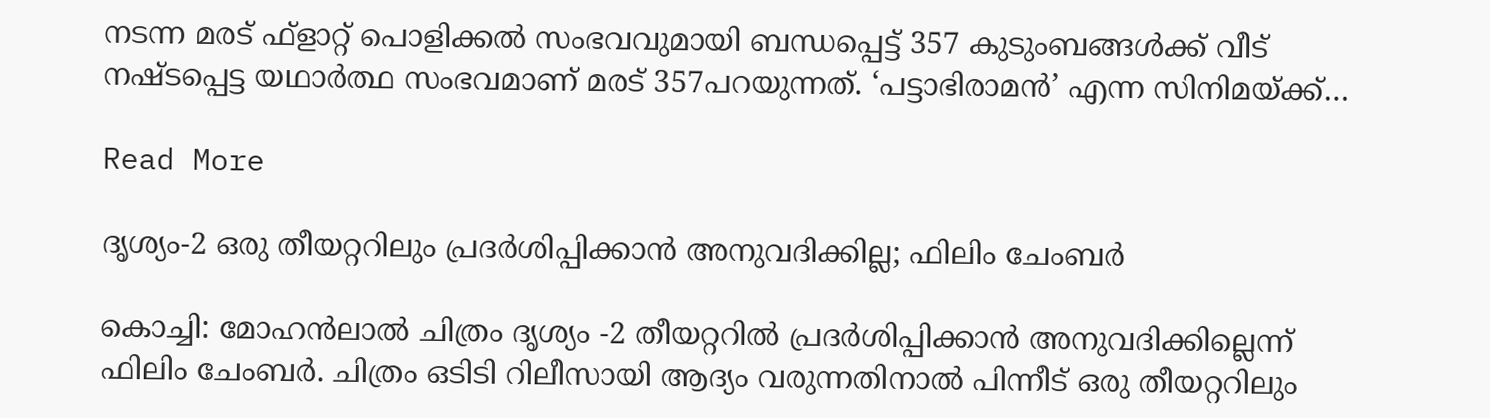നടന്ന മരട് ഫ്‌ളാറ്റ് പൊളിക്കല്‍ സംഭവവുമായി ബന്ധപ്പെട്ട് 357 കുടുംബങ്ങള്‍ക്ക് വീട് നഷ്ടപ്പെട്ട യഥാര്‍ത്ഥ സംഭവമാണ്‌ മരട് 357പറയുന്നത്. ‘പട്ടാഭിരാമൻ’ എന്ന സിനിമയ്ക്ക്…

Read More

ദൃശ്യം-2 ഒരു തീയറ്ററിലും പ്രദർശിപ്പിക്കാൻ അനുവദിക്കില്ല; ഫിലിം ചേംബർ

കൊച്ചി: മോഹന്‍ലാല്‍ ചിത്രം ദൃശ്യം -2 തീയറ്ററില്‍ പ്രദര്‍ശിപ്പിക്കാൻ അനുവദിക്കില്ലെന്ന് ഫിലിം ചേംബർ. ചിത്രം ഒടിടി റിലീസായി ആദ്യം വരുന്നതിനാൽ പിന്നീട് ഒരു തീയറ്ററിലും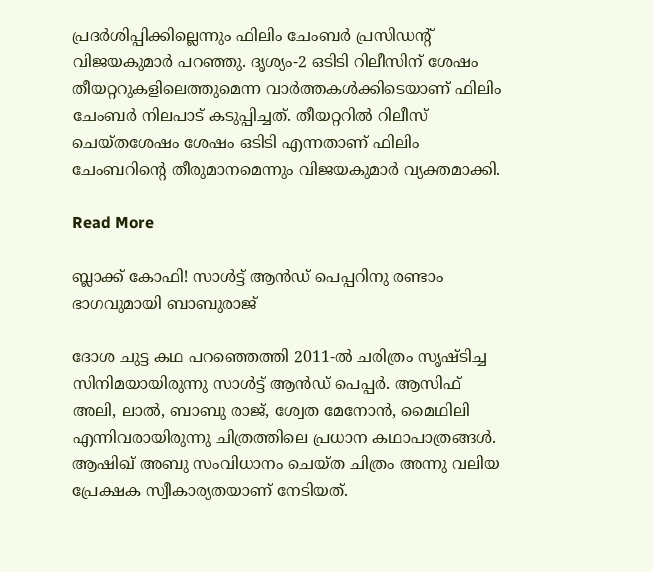പ്രദർശിപ്പിക്കില്ലെന്നും ഫിലിം ചേംബർ പ്രസിഡന്‍റ് വിജയകുമാർ പറഞ്ഞു. ദൃശ്യം-2 ഒടിടി റിലീസിന് ശേഷം തീയറ്ററുകളിലെത്തുമെന്ന വാർത്തകൾക്കിടെയാണ് ഫിലിം ചേംബർ നിലപാട് കടുപ്പിച്ചത്. തീയറ്ററില്‍ റിലീസ് ചെയ്തശേഷം ശേഷം ഒടിടി എന്നതാണ് ഫിലിം ചേംബറിന്‍റെ തീരുമാനമെന്നും വിജയകുമാർ വ്യക്തമാക്കി.

Read More

ബ്ലാക്ക് കോഫി! സാൾട്ട് ആൻഡ് പെപ്പറിനു രണ്ടാം ഭാഗവുമായി ബാബുരാജ്

ദോശ ചുട്ട കഥ പറഞ്ഞെത്തി 2011-ൽ ചരിത്രം സൃഷ്ടിച്ച സിനിമയായിരുന്നു സാൾട്ട് ആൻഡ് പെപ്പർ. ആസിഫ് അലി, ലാൽ, ബാബു രാജ്, ശ്വേത മേനോൻ, മൈഥിലി എന്നിവരായിരുന്നു ചിത്രത്തിലെ പ്രധാന കഥാപാത്രങ്ങൾ. ആഷിഖ് അബു സംവിധാനം ചെയ്ത ചിത്രം അന്നു വലിയ പ്രേക്ഷക സ്വീകാര്യതയാണ് നേടിയത്.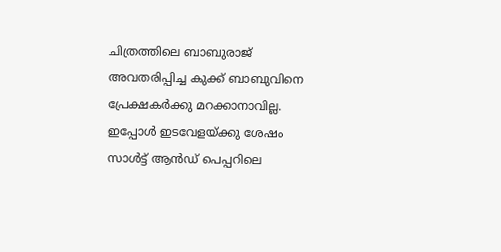ചിത്രത്തിലെ ബാബുരാജ് അവതരിപ്പിച്ച കുക്ക് ബാബുവിനെ പ്രേക്ഷകർക്കു മറക്കാനാവില്ല. ഇപ്പോൾ ഇടവേളയ്ക്കു ശേഷം സാൾട്ട് ആൻഡ് പെപ്പറിലെ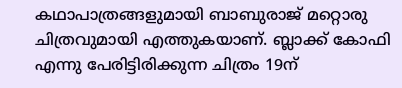കഥാപാത്രങ്ങളുമായി ബാബുരാജ് മറ്റൊരു ചിത്രവുമായി എത്തുകയാണ്. ബ്ലാക്ക് കോഫി എന്നു പേരിട്ടിരിക്കുന്ന ചിത്രം 19ന്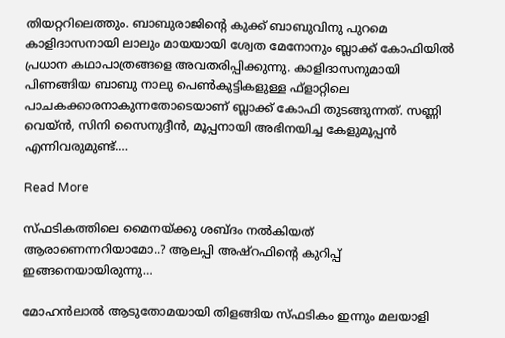തിയറ്ററിലെത്തും. ബാബുരാജിന്‍റെ കുക്ക് ബാബുവിനു പുറമെ കാളിദാസനായി ലാലും മായയായി ശ്വേത മേനോനും ബ്ലാക്ക് കോഫിയിൽ പ്രധാന കഥാപാത്രങ്ങളെ അവതരിപ്പിക്കുന്നു. കാളിദാസനുമായി പിണങ്ങിയ ബാബു നാലു പെണ്‍കുട്ടികളുള്ള ഫ്ളാറ്റിലെ പാചകക്കാരനാകുന്നതോടെയാണ് ബ്ലാക്ക് കോഫി തുടങ്ങുന്നത്. സണ്ണി വെയ്ൻ, സിനി സൈനുദ്ദീൻ, മൂപ്പനായി അഭിനയിച്ച കേളുമൂപ്പൻ എന്നിവരുമുണ്ട്.…

Read More

സ്ഫടികത്തിലെ മൈനയ്ക്കു ശബ്ദം നല്‍കിയത് ആരാണെന്നറിയാമോ..? ആലപ്പി അഷ്‌റഫിന്‍റെ കുറിപ്പ് ഇങ്ങനെയായിരുന്നു…

മോഹന്‍ലാല്‍ ആടുതോമയായി തിളങ്ങിയ സ്ഫടികം ഇന്നും മലയാളി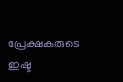പ്രേക്ഷകരുടെ ഇഷ്ട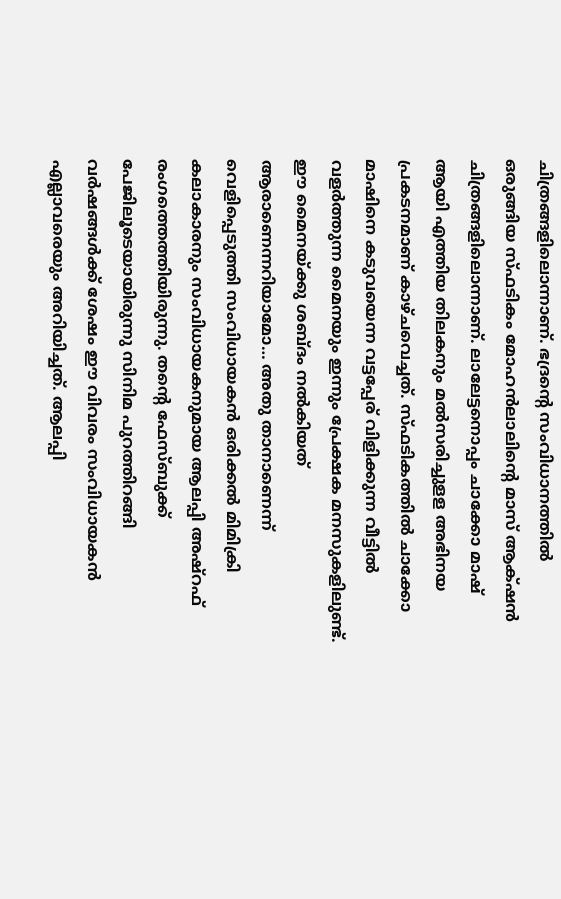ചിത്രങ്ങളിലൊന്നാണ്. ഭദ്രന്‍റെ സംവിധാനത്തില്‍ ഒരുങ്ങിയ സ്ഫടികം മോഹന്‍ലാലിന്‍റെ മാസ് ആക്‌ഷന്‍ ചിത്രങ്ങളിലൊന്നാണ്. ലാലേട്ടനൊപ്പം ചാക്കോ മാഷ് ആയി എത്തിയ തിലകനും മല്‍സരിച്ചുളള അഭിനയ പ്രകടനമാണ് കാഴ്ചവെച്ചത്. സ്ഫടികത്തില്‍ ചാക്കോ മാഷിനെ കടുവയെന്ന വട്ടപ്പേര് വിളിക്കുന്ന വീട്ടില്‍ വളര്‍ത്തുന്ന മൈനയും ഇന്നും പ്രേക്ഷക മനസുകളിലുണ്ട്. ഈ മൈനയ്ക്കു ശബ്ദം നല്‍കിയത് ആരാണെന്നറിയാമോ… അതു താനാണെന്ന് വെളിപ്പെടുത്തി സംവിധായകന്‍ ഒരിക്കല്‍ മിമിക്രി കലാകാരനും സംവിധായകനുമായ ആലപ്പി അഷ്‌റഫ് രംഗത്തെത്തിയിരുന്നു. തന്‍റെ ഫേസ്ബുക്ക് പേജിലൂടെയായിരുന്നു സിനിമ പുറത്തിറങ്ങി വര്‍ഷങ്ങള്‍ക്ക് ശേഷം ഈ വിവരം സംവിധായകന്‍ എല്ലാവരെയും അറിയിച്ചത്. ആലപ്പി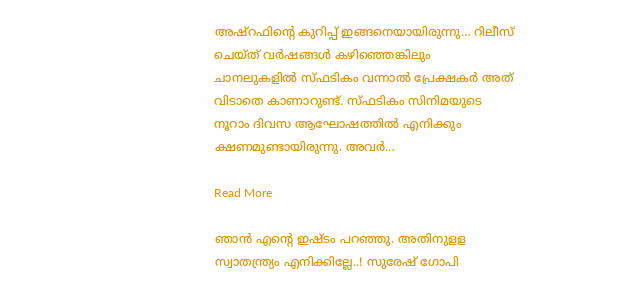അഷ്‌റഫിന്‍റെ കുറിപ്പ് ഇങ്ങനെയായിരുന്നു… റിലീസ് ചെയ്ത് വര്‍ഷങ്ങള്‍ കഴിഞ്ഞെങ്കിലും ചാനലുകളില്‍ സ്ഫടികം വന്നാല്‍ പ്രേക്ഷകര്‍ അത് വിടാതെ കാണാറുണ്ട്. സ്ഫടികം സിനിമയുടെ നൂറാം ദിവസ ആഘോഷത്തില്‍ എനിക്കും ക്ഷണമുണ്ടായിരുന്നു. അവര്‍…

Read More

ഞാന്‍ എന്‍റെ ഇഷ്ടം പറഞ്ഞു. അതിനുളള സ്വാതന്ത്ര്യം എനിക്കില്ലേ..! സുരേഷ് ഗോപി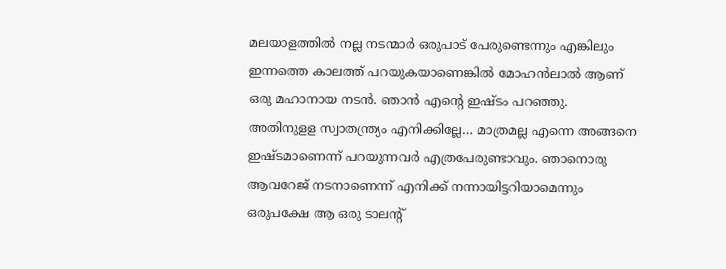മലയാളത്തില്‍ നല്ല നടന്മാര്‍ ഒരുപാട് പേരുണ്ടെന്നും എങ്കിലും ഇന്നത്തെ കാലത്ത് പറയുകയാണെങ്കില്‍ മോഹന്‍ലാല്‍ ആണ് ഒരു മഹാനായ നടന്‍. ഞാന്‍ എന്‍റെ ഇഷ്ടം പറഞ്ഞു. അതിനുളള സ്വാതന്ത്ര്യം എനിക്കില്ലേ… മാത്രമല്ല എന്നെ അങ്ങനെ ഇഷ്ടമാണെന്ന് പറയുന്നവര്‍ എത്രപേരുണ്ടാവും. ഞാനൊരു ആവറേജ് നടനാണെന്ന് എനിക്ക് നന്നായിട്ടറിയാമെന്നും ഒരുപക്ഷേ ആ ഒരു ടാലന്‍റ്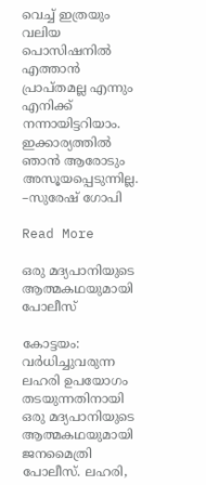വെച്ച് ഇത്രയും വലിയ പൊസിഷനില്‍ എത്താന്‍ പ്രാപ്തമല്ല എന്നും എനിക്ക് നന്നായിട്ടറിയാം. ഇക്കാര്യത്തില്‍ ഞാന്‍ ആരോടും അസൂയപ്പെടുന്നില്ല. –സുരേഷ് ഗോപി

Read More

ഒരു മദ്യപാനിയുടെ ആത്മകഥയുമായി പോലീസ്

കോട്ടയം: വർധിച്ചുവരുന്ന ലഹരി ഉപയോഗം തടയുന്നതിനായി ഒരു മദ്യപാനിയുടെ ആത്മകഥയുമായി ജനമൈത്രി പോലീസ്. ലഹരി,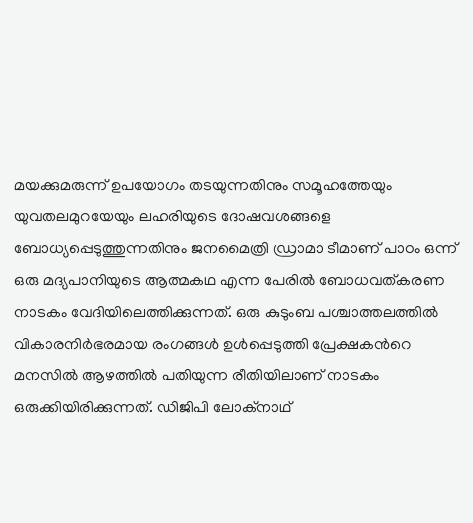മയക്കുമരുന്ന് ഉപയോഗം തടയുന്നതിനും സമൂഹത്തേയും യുവതലമുറയേയും ലഹരിയുടെ ദോഷവശങ്ങളെ ബോധ്യപ്പെടുത്തുന്നതിനും ജനമൈത്രി ഡ്രാമാ ടീമാണ് പാഠം ഒന്ന് ഒരു മദ്യപാനിയുടെ ആത്മകഥ എന്ന പേരിൽ ബോധവത്കരണ നാടകം വേദിയിലെത്തിക്കുന്നത്. ഒരു കുടുംബ പശ്ചാത്തലത്തിൽ വികാരനിർഭരമായ രംഗങ്ങൾ ഉൾപ്പെടുത്തി പ്രേക്ഷകന്‍റെ മനസിൽ ആഴത്തിൽ പതിയുന്ന രീതിയിലാണ് നാടകം ഒരുക്കിയിരിക്കുന്നത്. ഡിജിപി ലോക്നാഥ്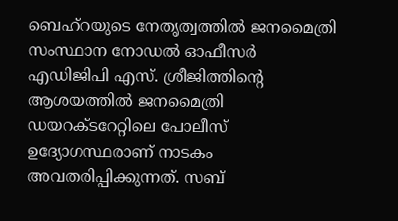ബെഹ്റയുടെ നേതൃത്വത്തിൽ ജനമൈത്രി സംസ്ഥാന നോഡൽ ഓഫീസർ എഡിജിപി എസ്. ശ്രീജിത്തിന്‍റെ ആശയത്തിൽ ജനമൈത്രി ഡയറക്ടറേറ്റിലെ പോലീസ് ഉദ്യോഗസ്ഥരാണ് നാടകം അവതരിപ്പിക്കുന്നത്. സബ്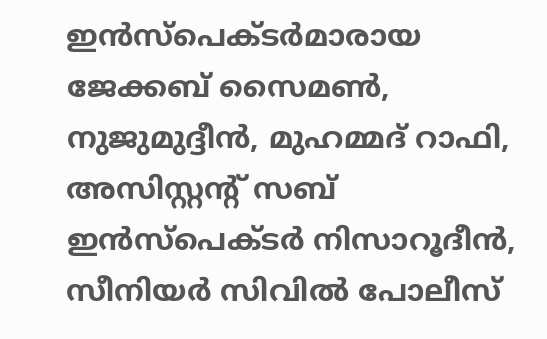ഇൻസ്പെക്ടർമാരായ ജേക്കബ് സൈമണ്‍, നുജുമുദ്ദീൻ, മുഹമ്മദ് റാഫി, അസിസ്റ്റന്‍റ് സബ് ഇൻസ്പെക്ടർ നിസാറൂദീൻ, സീനിയർ സിവിൽ പോലീസ്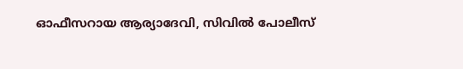ഓഫീസറായ ആര്യാദേവി, സിവിൽ പോലീസ്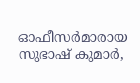ഓഫീസർമാരായ സുഭാഷ് കുമാർ,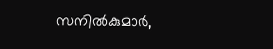സനിൽകുമാർ,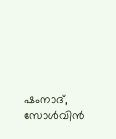ഷംനാദ്, സോൾവിൻ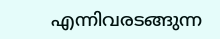എന്നിവരടങ്ങുന്ന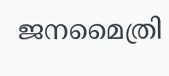ജനമൈത്രി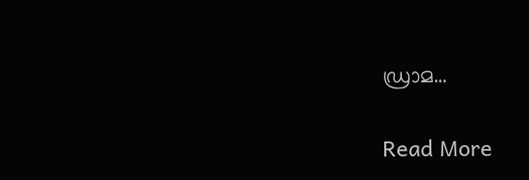ഡ്രാമ…

Read More